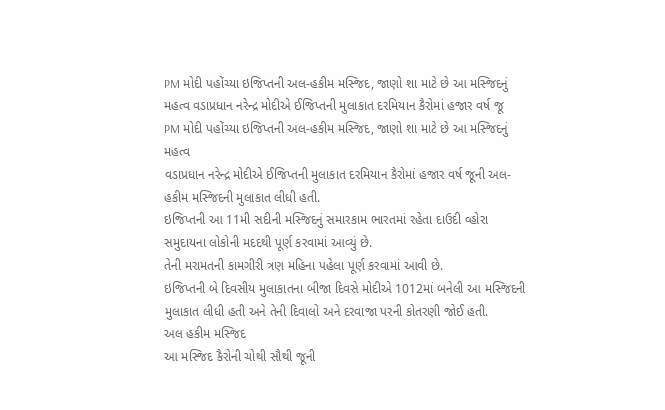PM મોદી પહોંચ્યા ઇજિપ્તની અલ-હકીમ મસ્જિદ, જાણો શા માટે છે આ મસ્જિદનું મહત્વ વડાપ્રધાન નરેન્દ્ર મોદીએ ઈજિપ્તની મુલાકાત દરમિયાન કૈરોમાં હજાર વર્ષ જૂ
PM મોદી પહોંચ્યા ઇજિપ્તની અલ-હકીમ મસ્જિદ, જાણો શા માટે છે આ મસ્જિદનું મહત્વ
વડાપ્રધાન નરેન્દ્ર મોદીએ ઈજિપ્તની મુલાકાત દરમિયાન કૈરોમાં હજાર વર્ષ જૂની અલ-હકીમ મસ્જિદની મુલાકાત લીધી હતી.
ઇજિપ્તની આ 11મી સદીની મસ્જિદનું સમારકામ ભારતમાં રહેતા દાઉદી વ્હોરા સમુદાયના લોકોની મદદથી પૂર્ણ કરવામાં આવ્યું છે.
તેની મરામતની કામગીરી ત્રણ મહિના પહેલા પૂર્ણ કરવામાં આવી છે.
ઇજિપ્તની બે દિવસીય મુલાકાતના બીજા દિવસે મોદીએ 1012માં બનેલી આ મસ્જિદની મુલાકાત લીધી હતી અને તેની દિવાલો અને દરવાજા પરની કોતરણી જોઈ હતી.
અલ હકીમ મસ્જિદ
આ મસ્જિદ કૈરોની ચોથી સૌથી જૂની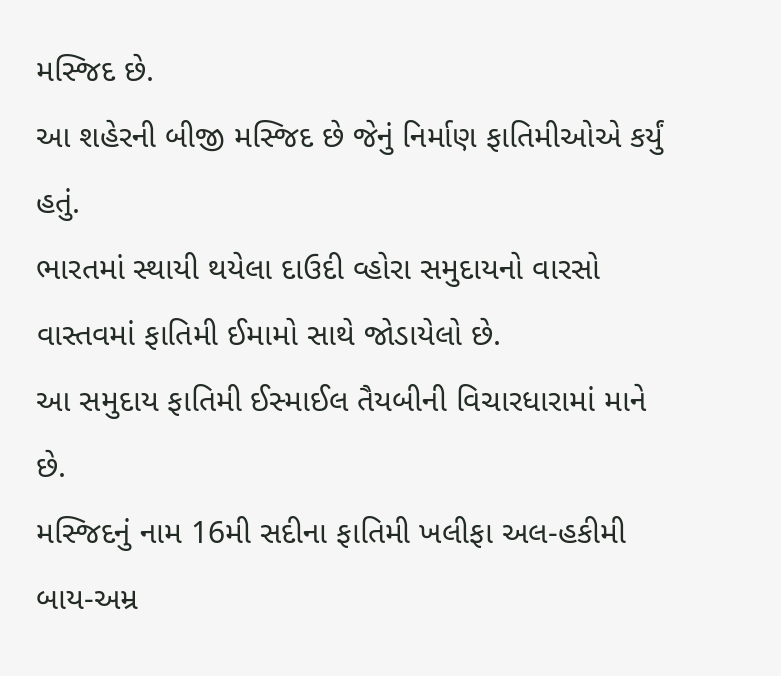મસ્જિદ છે.
આ શહેરની બીજી મસ્જિદ છે જેનું નિર્માણ ફાતિમીઓએ કર્યું હતું.
ભારતમાં સ્થાયી થયેલા દાઉદી વ્હોરા સમુદાયનો વારસો વાસ્તવમાં ફાતિમી ઈમામો સાથે જોડાયેલો છે.
આ સમુદાય ફાતિમી ઈસ્માઈલ તૈયબીની વિચારધારામાં માને છે.
મસ્જિદનું નામ 16મી સદીના ફાતિમી ખલીફા અલ-હકીમી બાય-અમ્ર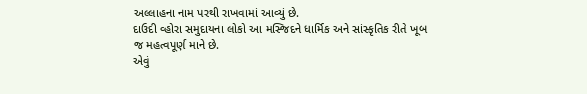અલ્લાહના નામ પરથી રાખવામાં આવ્યું છે.
દાઉદી વ્હોરા સમુદાયના લોકો આ મસ્જિદને ધાર્મિક અને સાંસ્કૃતિક રીતે ખૂબ જ મહત્વપૂર્ણ માને છે.
એવું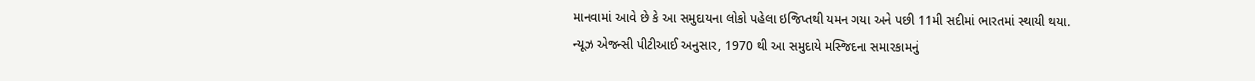માનવામાં આવે છે કે આ સમુદાયના લોકો પહેલા ઇજિપ્તથી યમન ગયા અને પછી 11મી સદીમાં ભારતમાં સ્થાયી થયા.
ન્યૂઝ એજન્સી પીટીઆઈ અનુસાર, 1970 થી આ સમુદાયે મસ્જિદના સમારકામનું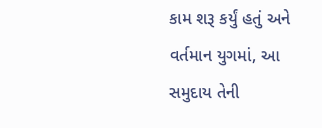કામ શરૂ કર્યું હતું અને વર્તમાન યુગમાં, આ સમુદાય તેની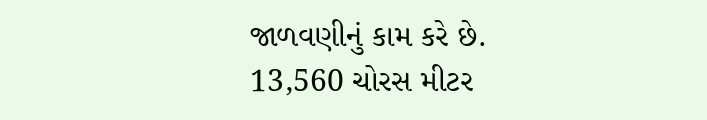જાળવણીનું કામ કરે છે.
13,560 ચોરસ મીટર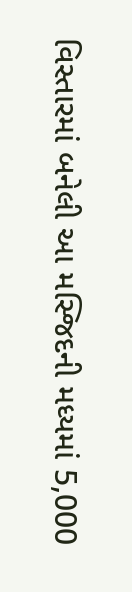વિસ્તારમાં બનેલી આ મસ્જિદની મધ્યમાં 5,000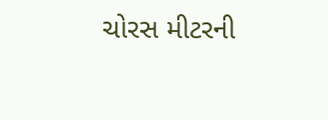ચોરસ મીટરની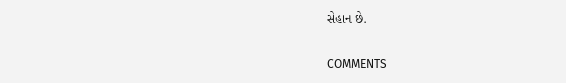સેહાન છે.


COMMENTS